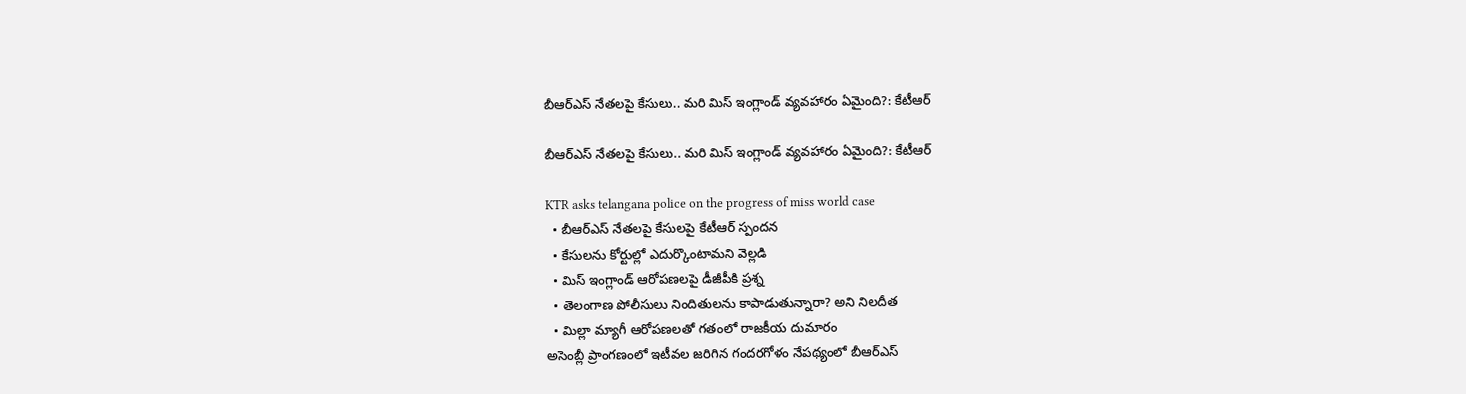బీఆర్‌ఎస్‌ నేతలపై కేసులు.. మరి మిస్‌ ఇంగ్లాండ్‌ వ్యవహారం ఏమైంది?: కేటీఆర్‌

బీఆర్‌ఎస్‌ నేతలపై కేసులు.. మరి మిస్‌ ఇంగ్లాండ్‌ వ్యవహారం ఏమైంది?: కేటీఆర్‌

KTR asks telangana police on the progress of miss world case
  • బీఆర్‌ఎస్‌ నేతలపై కేసులపై కేటీఆర్‌ స్పందన
  • కేసులను కోర్టుల్లో ఎదుర్కొంటామని వెల్లడి
  • మిస్‌ ఇంగ్లాండ్‌ ఆరోపణలపై డీజీపీకి ప్రశ్న
  • తెలంగాణ పోలీసులు నిందితులను కాపాడుతున్నారా? అని నిలదీత
  • మిల్లా మ్యాగీ ఆరోపణలతో గతంలో రాజకీయ దుమారం
అసెంబ్లీ ప్రాంగణంలో ఇటీవల జరిగిన గందరగోళం నేపథ్యంలో బీఆర్‌ఎస్‌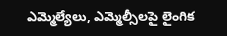ఎమ్మెల్యేలు, ఎమ్మెల్సీలపై లైంగిక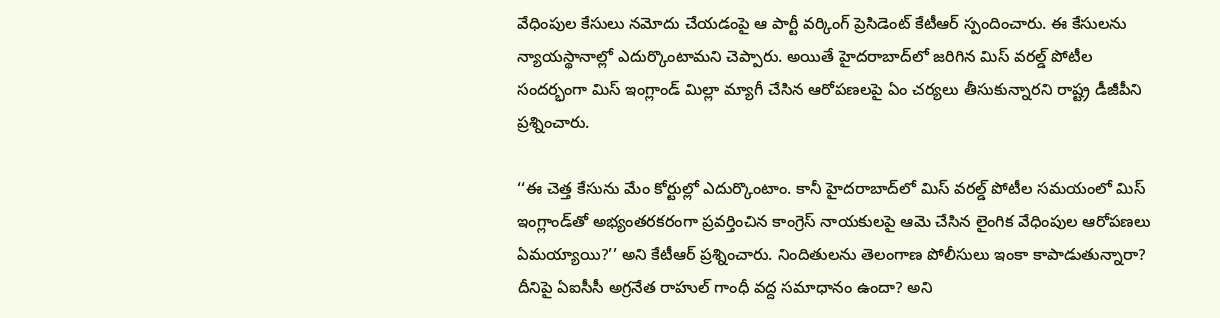వేధింపుల కేసులు నమోదు చేయడంపై ఆ పార్టీ వర్కింగ్‌ ప్రెసిడెంట్‌ కేటీఆర్‌ స్పందించారు. ఈ కేసులను న్యాయస్థానాల్లో ఎదుర్కొంటామని చెప్పారు. అయితే హైదరాబాద్‌లో జరిగిన మిస్‌ వరల్డ్‌ పోటీల సందర్భంగా మిస్‌ ఇంగ్లాండ్‌ మిల్లా మ్యాగీ చేసిన ఆరోపణలపై ఏం చర్యలు తీసుకున్నారని రాష్ట్ర డీజీపీని ప్రశ్నించారు.

‘‘ఈ చెత్త కేసును మేం కోర్టుల్లో ఎదుర్కొంటాం. కానీ హైదరాబాద్‌లో మిస్‌ వరల్డ్‌ పోటీల సమయంలో మిస్‌ ఇంగ్లాండ్‌తో అభ్యంతరకరంగా ప్రవర్తించిన కాంగ్రెస్‌ నాయకులపై ఆమె చేసిన లైంగిక వేధింపుల ఆరోపణలు ఏమయ్యాయి?’’ అని కేటీఆర్‌ ప్రశ్నించారు. నిందితులను తెలంగాణ పోలీసులు ఇంకా కాపాడుతున్నారా? దీనిపై ఏఐసీసీ అగ్రనేత రాహుల్‌ గాంధీ వద్ద సమాధానం ఉందా? అని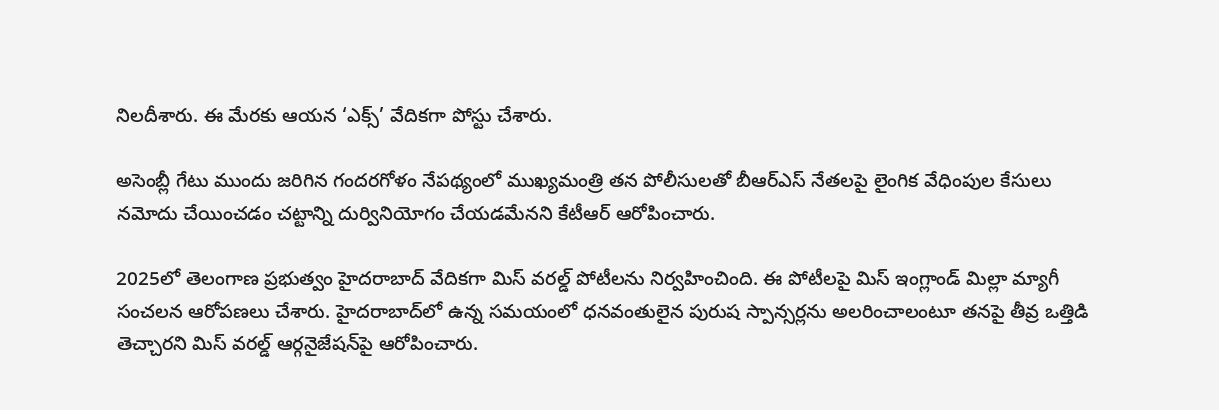నిలదీశారు. ఈ మేరకు ఆయన ‘ఎక్స్‌’ వేదికగా పోస్టు చేశారు.

అసెంబ్లీ గేటు ముందు జరిగిన గందరగోళం నేపథ్యంలో ముఖ్యమంత్రి తన పోలీసులతో బీఆర్‌ఎస్‌ నేతలపై లైంగిక వేధింపుల కేసులు నమోదు చేయించడం చట్టాన్ని దుర్వినియోగం చేయడమేనని కేటీఆర్‌ ఆరోపించారు.

2025లో తెలంగాణ ప్రభుత్వం హైదరాబాద్‌ వేదికగా మిస్‌ వరల్డ్‌ పోటీలను నిర్వహించింది. ఈ పోటీలపై మిస్‌ ఇంగ్లాండ్‌ మిల్లా మ్యాగీ సంచలన ఆరోపణలు చేశారు. హైదరాబాద్‌లో ఉన్న సమయంలో ధనవంతులైన పురుష స్పాన్సర్లను అలరించాలంటూ తనపై తీవ్ర ఒత్తిడి తెచ్చారని మిస్‌ వరల్డ్‌ ఆర్గనైజేషన్‌పై ఆరోపించారు.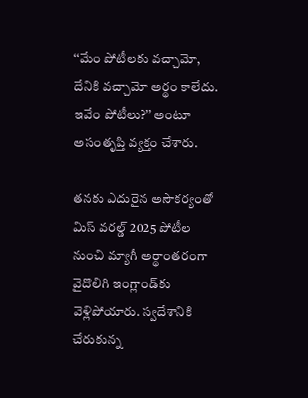‘‘మేం పోటీలకు వచ్చామో, దేనికి వచ్చామో అర్థం కాలేదు. ఇవేం పోటీలు?’’ అంటూ అసంతృప్తి వ్యక్తం చేశారు.

తనకు ఎదురైన అసౌకర్యంతో మిస్‌ వరల్డ్‌ 2025 పోటీల నుంచి మ్యాగీ అర్థాంతరంగా వైదొలిగి ఇంగ్లాండ్‌కు వెళ్లిపోయారు. స్వదేశానికి చేరుకున్న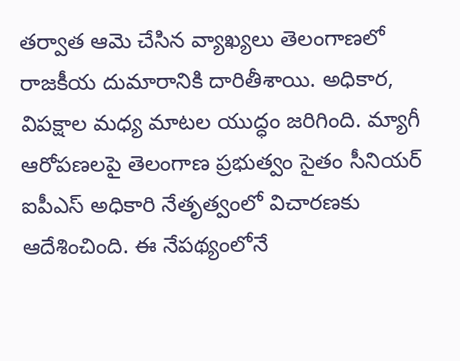తర్వాత ఆమె చేసిన వ్యాఖ్యలు తెలంగాణలో రాజకీయ దుమారానికి దారితీశాయి. అధికార, విపక్షాల మధ్య మాటల యుద్ధం జరిగింది. మ్యాగీ ఆరోపణలపై తెలంగాణ ప్రభుత్వం సైతం సీనియర్‌ ఐపీఎస్‌ అధికారి నేతృత్వంలో విచారణకు ఆదేశించింది. ఈ నేపథ్యంలోనే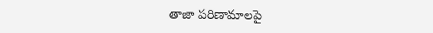తాజా పరిణామాలపై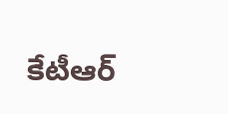కేటీఆర్‌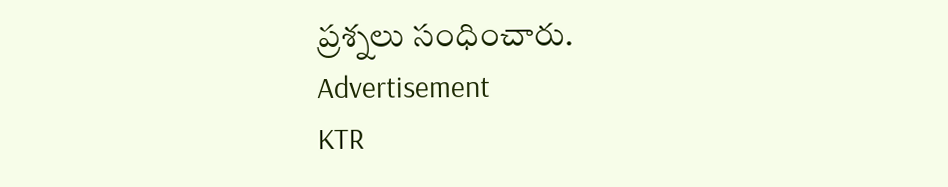ప్రశ్నలు సంధించారు.
Advertisement
KTR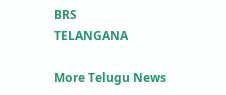BRS
TELANGANA

More Telugu News